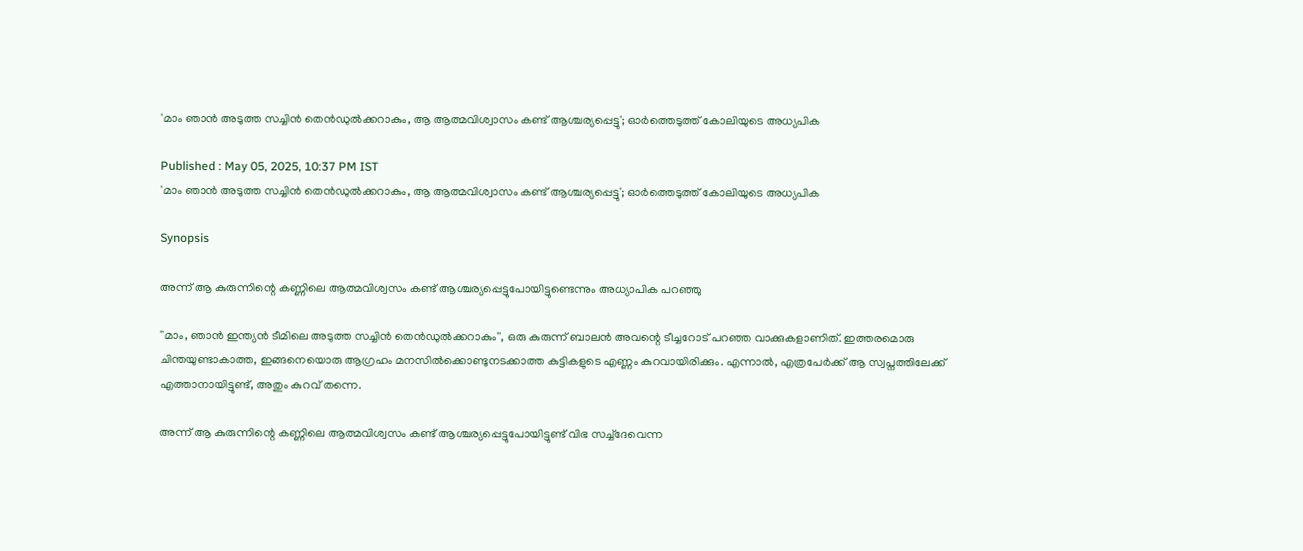'മാം ഞാൻ അടുത്ത സച്ചിൻ തെൻഡുല്‍ക്കറാകും, ആ ആത്മവിശ്വാസം കണ്ട് ആശ്ചര്യപ്പെട്ടു'; ഓർത്തെടുത്ത് കോലിയുടെ അധ്യപിക

Published : May 05, 2025, 10:37 PM IST
'മാം ഞാൻ അടുത്ത സച്ചിൻ തെൻഡുല്‍ക്കറാകും, ആ ആത്മവിശ്വാസം കണ്ട് ആശ്ചര്യപ്പെട്ടു'; ഓർത്തെടുത്ത് കോലിയുടെ അധ്യപിക

Synopsis

അന്ന് ആ കുരുന്നിന്റെ കണ്ണിലെ ആത്മവിശ്വസം കണ്ട് ആശ്ചര്യപ്പെട്ടുപോയിട്ടുണ്ടെന്നും അധ്യാപിക പറഞ്ഞു

''മാം, ഞാൻ ഇന്ത്യൻ ടീമിലെ അടുത്ത സച്ചിൻ തെൻഡുല്‍ക്കറാകും'', ഒരു കുരുന്ന് ബാലൻ അവന്റെ ടീച്ചറോട് പറഞ്ഞ വാക്കുകളാണിത്. ഇത്തരമൊരു ചിന്തയുണ്ടാകാത്ത, ഇങ്ങനെയൊരു ആഗ്രഹം മനസില്‍ക്കൊണ്ടുനടക്കാത്ത കുട്ടികളുടെ എണ്ണം കുറവായിരിക്കും. എന്നാല്‍, എത്രപേര്‍ക്ക് ആ സ്വപ്നത്തിലേക്ക് എത്താനായിട്ടുണ്ട്, അതും കുറവ് തന്നെ.

അന്ന് ആ കുരുന്നിന്റെ കണ്ണിലെ ആത്മവിശ്വസം കണ്ട് ആശ്ചര്യപ്പെട്ടുപോയിട്ടുണ്ട് വിഭ സച്ച്‌ദേവെന്ന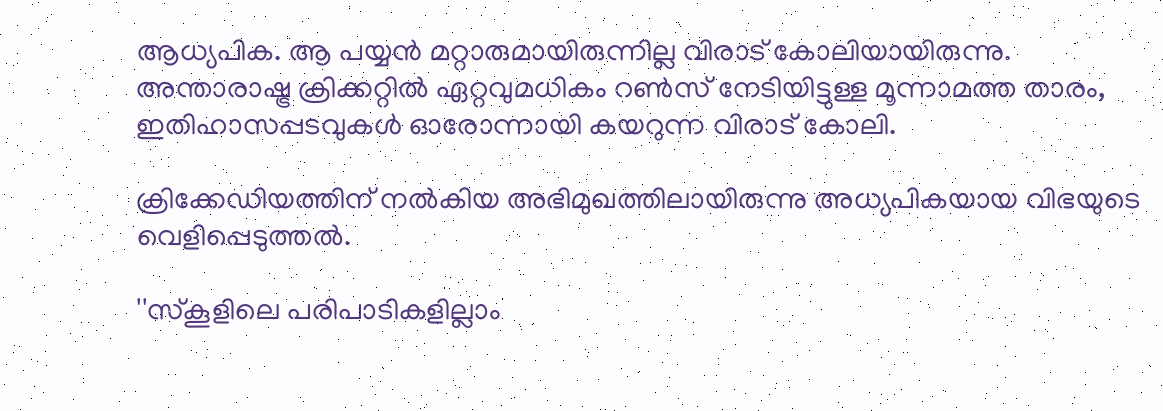ആധ്യപിക. ആ പയ്യൻ മറ്റാരുമായിരുന്നില്ല വിരാട് കോലിയായിരുന്നു. അന്താരാഷ്ട്ര ക്രിക്കറ്റില്‍ ഏറ്റവുമധികം റണ്‍സ് നേടിയിട്ടുള്ള മൂന്നാമത്ത താരം, ഇതിഹാസപ്പടവുകള്‍ ഓരോന്നായി കയറുന്ന വിരാട് കോലി.

ക്രിക്കേഡിയത്തിന് നല്‍കിയ അഭിമുഖത്തിലായിരുന്നു അധ്യപികയായ വിഭയുടെ വെളിപ്പെടുത്തല്‍.

''സ്കൂളിലെ പരിപാടികളില്ലാം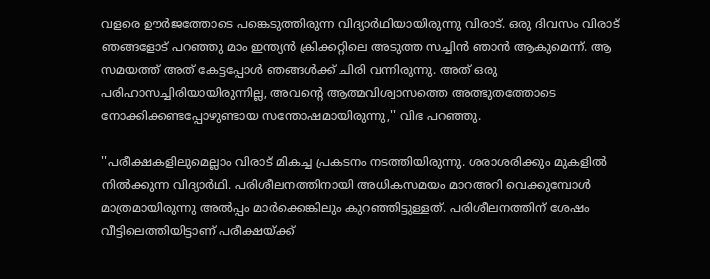വളരെ ഊർജത്തോടെ പങ്കെടുത്തിരുന്ന വിദ്യാർഥിയായിരുന്നു വിരാട്. ഒരു ദിവസം വിരാട് ഞങ്ങളോട് പറഞ്ഞു മാം ഇന്ത്യൻ ക്രിക്കറ്റിലെ അടുത്ത സച്ചിൻ ഞാൻ ആകുമെന്ന്. ആ സമയത്ത് അത് കേട്ടപ്പോള്‍ ഞങ്ങള്‍ക്ക് ചിരി വന്നിരുന്നു. അത് ഒരു പരിഹാസച്ചിരിയായിരുന്നില്ല, അവന്റെ ആത്മവിശ്വാസത്തെ അത്ഭുതത്തോടെ നോക്കിക്കണ്ടപ്പോഴുണ്ടായ സന്തോഷമായിരുന്നു,'' വിഭ പറഞ്ഞു.

''പരീക്ഷകളിലുമെല്ലാം വിരാട് മികച്ച പ്രകടനം നടത്തിയിരുന്നു. ശരാശരിക്കും മുകളില്‍ നില്‍ക്കുന്ന വിദ്യാര്‍ഥി. പരിശീലനത്തിനായി അധികസമയം മാറഅറി വെക്കുമ്പോള്‍ മാത്രമായിരുന്നു അല്‍പ്പം മാർക്കെങ്കിലും കുറഞ്ഞിട്ടുള്ളത്. പരിശീലനത്തിന് ശേഷം വീട്ടിലെത്തിയിട്ടാണ് പരീക്ഷയ്ക്ക്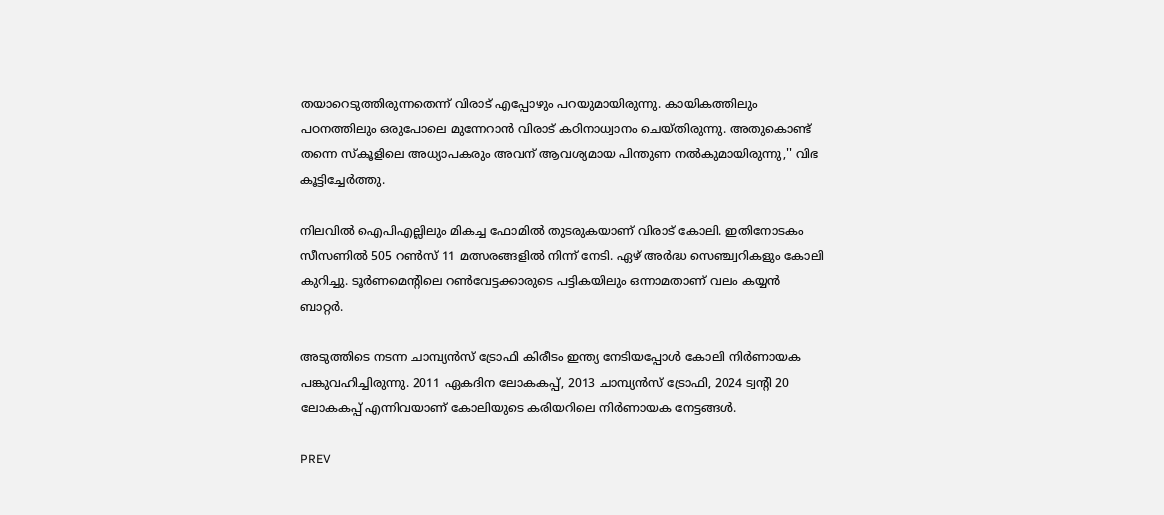തയാറെടുത്തിരുന്നതെന്ന് വിരാട് എപ്പോഴും പറയുമായിരുന്നു. കായികത്തിലും പഠനത്തിലും ഒരുപോലെ മുന്നേറാൻ വിരാട് കഠിനാധ്വാനം ചെയ്തിരുന്നു. അതുകൊണ്ട് തന്നെ സ്കൂളിലെ അധ്യാപകരും അവന് ആവശ്യമായ പിന്തുണ നല്‍കുമായിരുന്നു,'' വിഭ കൂട്ടിച്ചേർത്തു.

നിലവില്‍ ഐപിഎല്ലിലും മികച്ച ഫോമില്‍ തുടരുകയാണ് വിരാട് കോലി. ഇതിനോടകം സീസണില്‍ 505 റൺസ് 11 മത്സരങ്ങളില്‍ നിന്ന് നേടി. ഏഴ് അർദ്ധ സെഞ്ച്വറികളും കോലി കുറിച്ചു. ടൂർണമെന്റിലെ റണ്‍വേട്ടക്കാരുടെ പട്ടികയിലും ഒന്നാമതാണ് വലം കയ്യൻ ബാറ്റര്‍.

അടുത്തിടെ നടന്ന ചാമ്പ്യൻസ് ട്രോഫി കിരീടം ഇന്ത്യ നേടിയപ്പോള്‍ കോലി നിര്‍ണായക പങ്കുവഹിച്ചിരുന്നു. 2011 ഏകദിന ലോകകപ്പ്, 2013 ചാമ്പ്യൻസ് ട്രോഫി, 2024 ട്വന്റി 20 ലോകകപ്പ് എന്നിവയാണ് കോലിയുടെ കരിയറിലെ നിര്‍ണായക നേട്ടങ്ങള്‍.

PREV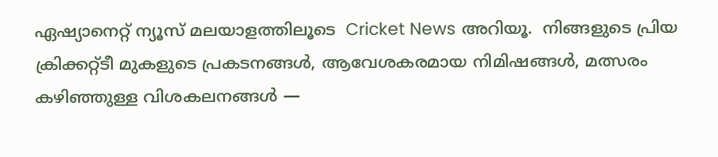ഏഷ്യാനെറ്റ് ന്യൂസ് മലയാളത്തിലൂടെ  Cricket News അറിയൂ.  നിങ്ങളുടെ പ്രിയ ക്രിക്കറ്റ്ടീ മുകളുടെ പ്രകടനങ്ങൾ, ആവേശകരമായ നിമിഷങ്ങൾ, മത്സരം കഴിഞ്ഞുള്ള വിശകലനങ്ങൾ —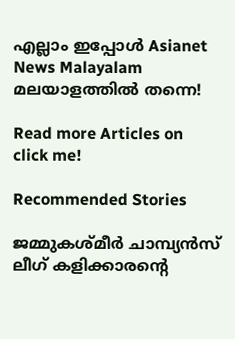എല്ലാം ഇപ്പോൾ Asianet News Malayalam മലയാളത്തിൽ തന്നെ!

Read more Articles on
click me!

Recommended Stories

ജമ്മുകശ്മീർ ചാമ്പ്യൻസ് ലീഗ് കളിക്കാരന്റെ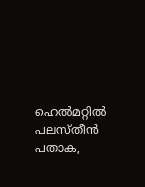ഹെൽമറ്റിൽ പലസ്തീൻ പതാക,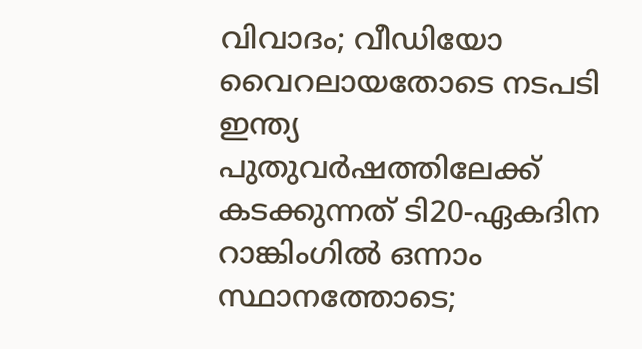വിവാദം; വീഡിയോ വൈറലായതോടെ നടപടി
ഇന്ത്യ പുതുവര്‍ഷത്തിലേക്ക് കടക്കുന്നത് ടി20-ഏകദിന റാങ്കിംഗില്‍ ഒന്നാം സ്ഥാനത്തോടെ;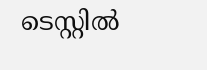ടെസ്റ്റില്‍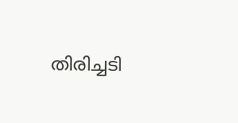തിരിച്ചടി